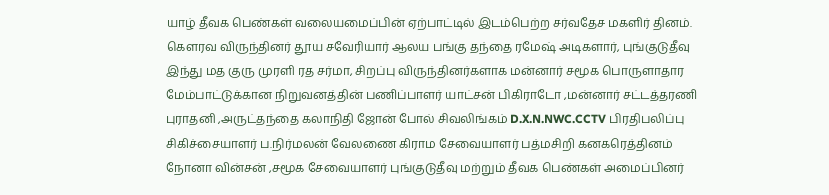யாழ் தீவக பெண்கள் வலையமைப்பின் ஏற்பாட்டில் இடம்பெற்ற சர்வதேச மகளிர் தினம்.
கௌரவ விருந்தினர் தூய சவேரியார் ஆலய பங்கு தந்தை ரமேஷ் அடிகளார், புங்குடுதீவு இந்து மத குரு முரளி ரத சர்மா, சிறப்பு விருந்தினர்களாக மன்னார் சமூக பொருளாதார மேம்பாட்டுக்கான நிறுவனத்தின் பணிப்பாளர் யாட்சன் பிகிராடோ ,மன்னார் சட்டத்தரணி புராதனி ,அருட்தந்தை கலாநிதி ஜோன் போல் சிவலிங்கம் D.X.N.NWC.CCTV பிரதிபலிப்பு சிகிச்சையாளர் ப.நிர்மலன் வேலணை கிராம சேவையாளர் பத்மசிறி கனகரெத்தினம் நோனா வின்சன் ,சமூக சேவையாளர் புங்குடுதீவு மற்றும் தீவக பெண்கள் அமைப்பினர்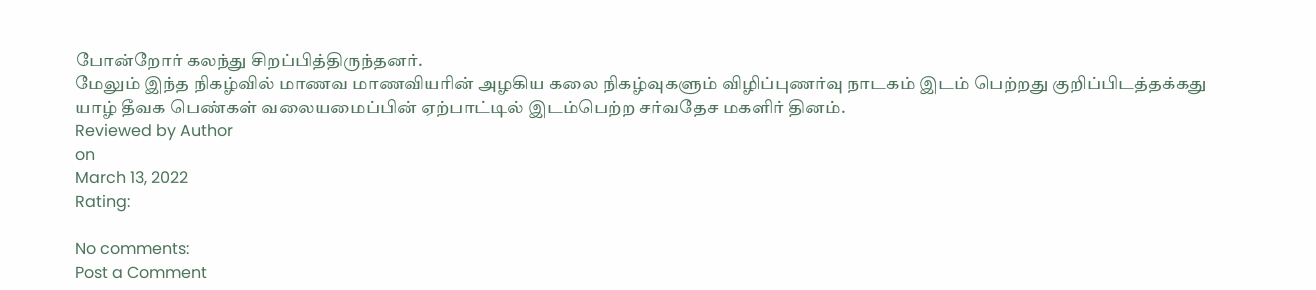போன்றோர் கலந்து சிறப்பித்திருந்தனர்.
மேலும் இந்த நிகழ்வில் மாணவ மாணவியரின் அழகிய கலை நிகழ்வுகளும் விழிப்புணர்வு நாடகம் இடம் பெற்றது குறிப்பிடத்தக்கது
யாழ் தீவக பெண்கள் வலையமைப்பின் ஏற்பாட்டில் இடம்பெற்ற சர்வதேச மகளிர் தினம்.
Reviewed by Author
on
March 13, 2022
Rating:

No comments:
Post a Comment